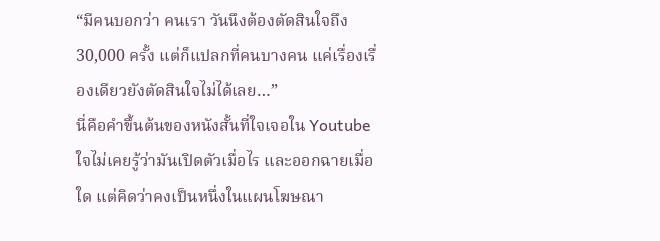“มีคนบอกว่า คนเรา วันนึงต้องตัดสินใจถึง 30,000 ครั้ง แต่ก็แปลกที่คนบางคน แค่เรื่องเรื่องเดียวยังตัดสินใจไม่ได้เลย…”
นี่คือคำขึ้นต้นของหนังสั้นที่ใจเจอใน Youtube ใจไม่เคยรู้ว่ามันเปิดตัวเมื่อไร และออกฉายเมื่อใด แต่คิดว่าคงเป็นหนึ่งในแผนโฆษณา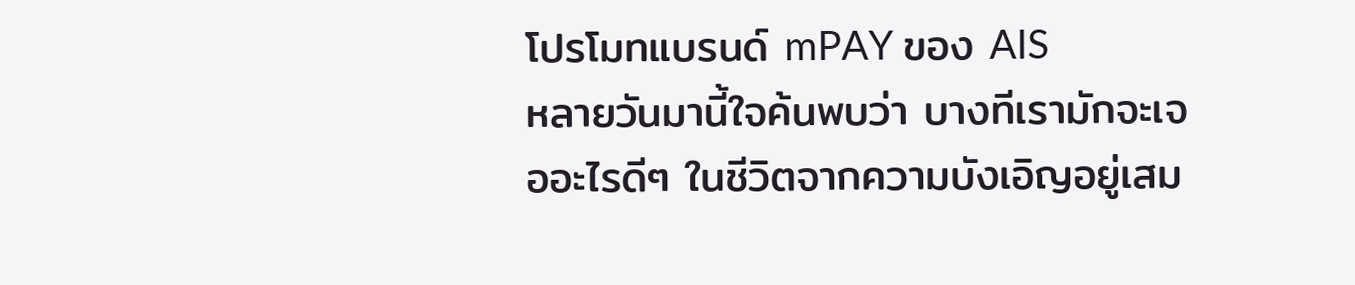โปรโมทแบรนด์ mPAY ของ AIS
หลายวันมานี้ใจค้นพบว่า บางทีเรามักจะเจออะไรดีๆ ในชีวิตจากความบังเอิญอยู่เสม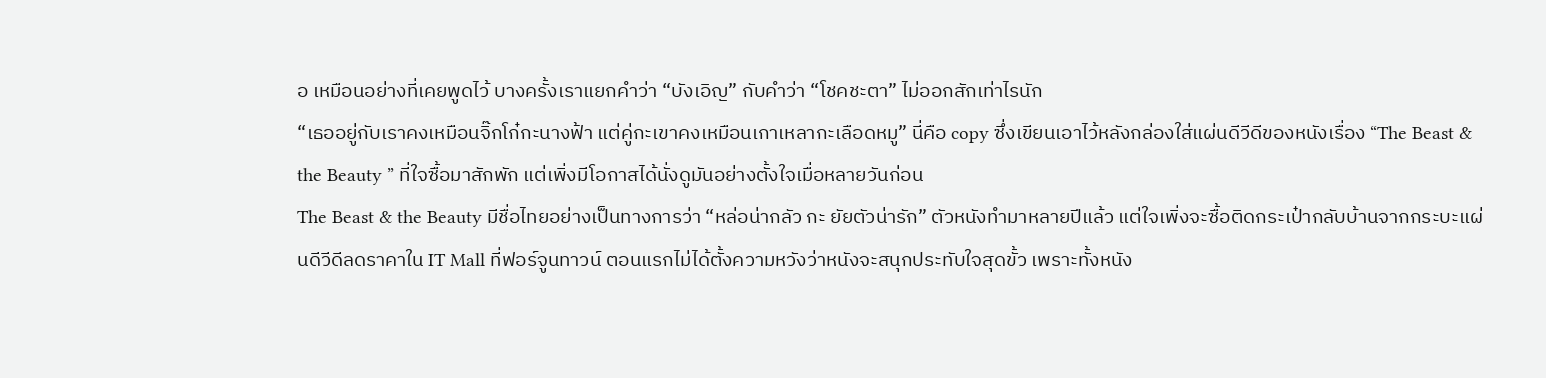อ เหมือนอย่างที่เคยพูดไว้ บางครั้งเราแยกคำว่า “บังเอิญ” กับคำว่า “โชคชะตา” ไม่ออกสักเท่าไรนัก
“เธออยู่กับเราคงเหมือนจิ๊กโก๋กะนางฟ้า แต่คู่กะเขาคงเหมือนเกาเหลากะเลือดหมู” นี่คือ copy ซึ่งเขียนเอาไว้หลังกล่องใส่แผ่นดีวีดีของหนังเรื่อง “The Beast & the Beauty ” ที่ใจซื้อมาสักพัก แต่เพิ่งมีโอกาสได้นั่งดูมันอย่างตั้งใจเมื่อหลายวันก่อน
The Beast & the Beauty มีชื่อไทยอย่างเป็นทางการว่า “หล่อน่ากลัว กะ ยัยตัวน่ารัก” ตัวหนังทำมาหลายปีแล้ว แต่ใจเพิ่งจะซื้อติดกระเป๋ากลับบ้านจากกระบะแผ่นดีวีดีลดราคาใน IT Mall ที่ฟอร์จูนทาวน์ ตอนแรกไม่ได้ตั้งความหวังว่าหนังจะสนุกประทับใจสุดขั้ว เพราะทั้งหนัง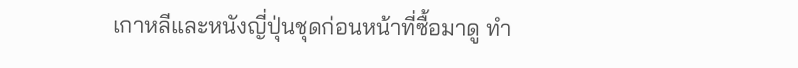เกาหลีและหนังญี่ปุ่นชุดก่อนหน้าที่ซื้อมาดู ทำ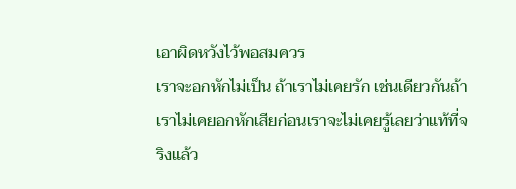เอาผิดหวังไว้พอสมควร
เราจะอกหักไม่เป็น ถ้าเราไม่เคยรัก เช่นเดียวกันถ้าเราไม่เคยอกหักเสียก่อนเราจะไม่เคยรู้เลยว่าแท้ที่จริงแล้ว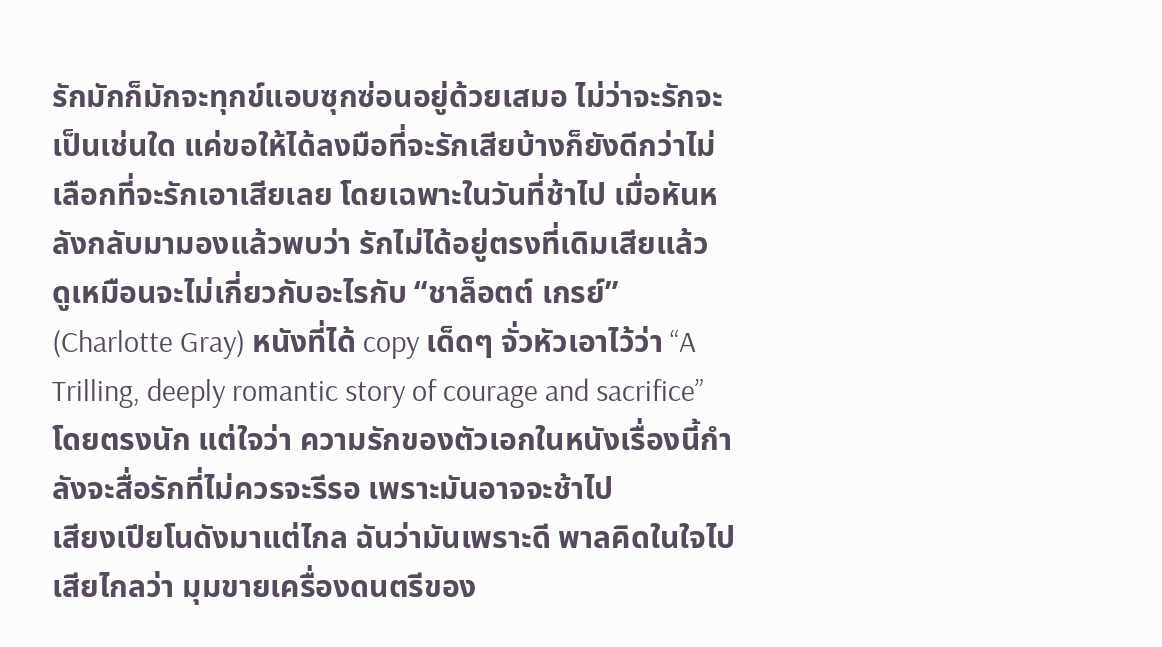รักมักก็มักจะทุกข์แอบซุกซ่อนอยู่ด้วยเสมอ ไม่ว่าจะรักจะเป็นเช่นใด แค่ขอให้ได้ลงมือที่จะรักเสียบ้างก็ยังดีกว่าไม่เลือกที่จะรักเอาเสียเลย โดยเฉพาะในวันที่ช้าไป เมื่อหันหลังกลับมามองแล้วพบว่า รักไม่ได้อยู่ตรงที่เดิมเสียแล้ว
ดูเหมือนจะไม่เกี่ยวกับอะไรกับ “ชาล็อตต์ เกรย์” (Charlotte Gray) หนังที่ได้ copy เด็ดๆ จั่วหัวเอาไว้ว่า “A Trilling, deeply romantic story of courage and sacrifice” โดยตรงนัก แต่ใจว่า ความรักของตัวเอกในหนังเรื่องนี้กำลังจะสื่อรักที่ไม่ควรจะรีรอ เพราะมันอาจจะช้าไป
เสียงเปียโนดังมาแต่ไกล ฉันว่ามันเพราะดี พาลคิดในใจไปเสียไกลว่า มุมขายเครื่องดนตรีของ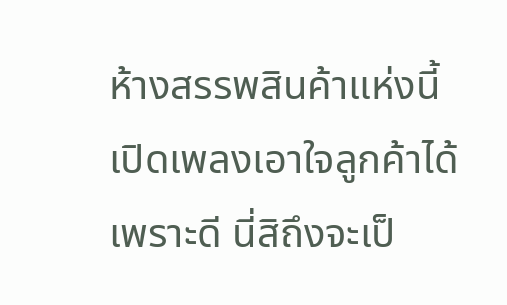ห้างสรรพสินค้าแห่งนี้ เปิดเพลงเอาใจลูกค้าได้เพราะดี นี่สิถึงจะเป็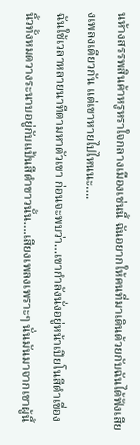นห้างสรรพสินค้าหรูหราใจกลางเมืองเช่นนี้ ฉันอยากให้คนที่มาเดินด้วยกับฉันได้ฟังเสียงเพลงเดียวกัน แต่เขาหายไปไหนนะ….
ฉันใช้เวลาหลายนาทีตามหาตัวเขา ก่อนจะพบว่า…เขากำลังนั่งอยู่หน้าเปียโนสีดำเขื่อง นิ้วทั้งหมดวางระนาบอยู่กับแป้นสีดำขาวนั้น….เสียงเพลงเพราะๆ นั่นมันมาจากเขาผู้นี้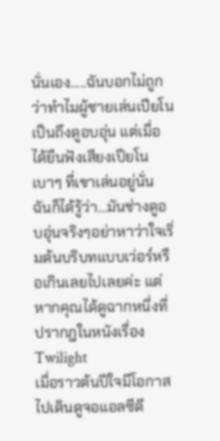นั่นเอง…..ฉันบอกไม่ถูกว่าทำไมผู้ชายเล่นเปียโนเป็นถึงดูอบอุ่น แต่เมื่อได้ยืนฟังเสียงเปียโนเบาๆ ที่เขาเล่นอยู่นั่น ฉันก็ได้รู้ว่า…มันช่างดูอบอุ่นจริงๆอย่าหาว่าใจเริ่มต้นบริบทแบบเว่อร์หรือเกินเลยไปเลยค่ะ แต่หากคุณได้ดูฉากหนึ่งที่ปรากฎในหนังเรื่อง Twilight
เมื่อราวต้นปีใจมีโอกาสไปเดินดูจอแอลซีดี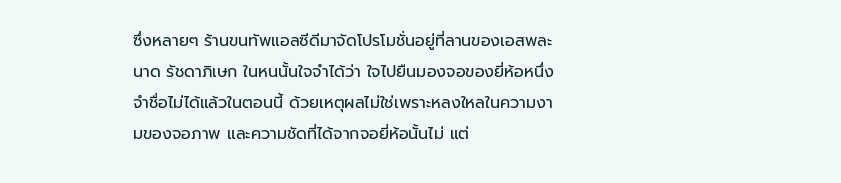ซึ่งหลายๆ ร้านขนทัพแอลซีดีมาจัดโปรโมชั่นอยู่ที่ลานของเอสพละนาด รัชดาภิเษก ในหนนั้นใจจำได้ว่า ใจไปยืนมองจอของยี่ห้อหนึ่งจำชื่อไม่ได้แล้วในตอนนี้ ด้วยเหตุผลไม่ใช่เพราะหลงใหลในความงามของจอภาพ และความชัดที่ได้จากจอยี่ห้อนั้นไม่ แต่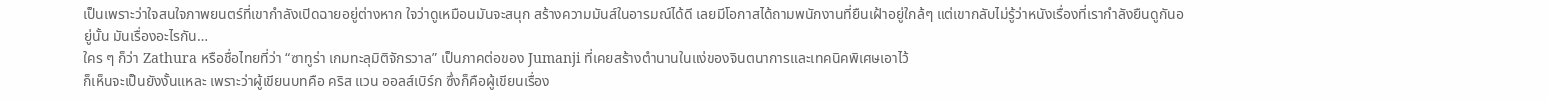เป็นเพราะว่าใจสนใจภาพยนตร์ที่เขากำลังเปิดฉายอยู่ต่างหาก ใจว่าดูเหมือนมันจะสนุก สร้างความมันส์ในอารมณ์ได้ดี เลยมีโอกาสได้ถามพนักงานที่ยืนเฝ้าอยู่ใกล้ๆ แต่เขากลับไม่รู้ว่าหนังเรื่องที่เรากำลังยืนดูกันอยู่นั้น มันเรื่องอะไรกัน…
ใคร ๆ ก็ว่า Zathura หรือชื่อไทยที่ว่า “ซาทูร่า เกมทะลุมิติจักรวาล” เป็นภาคต่อของ Jumanji ที่เคยสร้างตำนานในแง่ของจินตนาการและเทคนิคพิเศษเอาไว้
ก็เห็นจะเป็นยังงั้นแหละ เพราะว่าผู้เขียนบทคือ คริส แวน ออลส์เบิร์ก ซึ่งก็คือผู้เขียนเรื่อง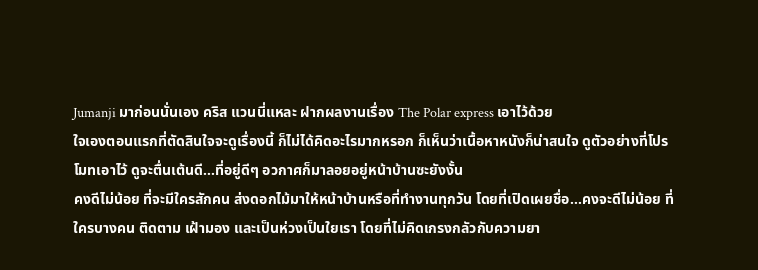Jumanji มาก่อนนั่นเอง คริส แวนนี่แหละ ฝากผลงานเรื่อง The Polar express เอาไว้ด้วย
ใจเองตอนแรกที่ตัดสินใจจะดูเรื่องนี้ ก็ไม่ได้คิดอะไรมากหรอก ก็เห็นว่าเนื้อหาหนังก็น่าสนใจ ดูตัวอย่างที่โปรโมทเอาไว้ ดูจะตื่นเต้นดี…ที่อยู่ดีๆ อวกาศก็มาลอยอยู่หน้าบ้านซะยังงั้น
คงดีไม่น้อย ที่จะมีใครสักคน ส่งดอกไม้มาให้หน้าบ้านหรือที่ทำงานทุกวัน โดยที่เปิดเผยชื่อ…คงจะดีไม่น้อย ที่ใครบางคน ติดตาม เฝ้ามอง และเป็นห่วงเป็นใยเรา โดยที่ไม่คิดเกรงกลัวกับความยา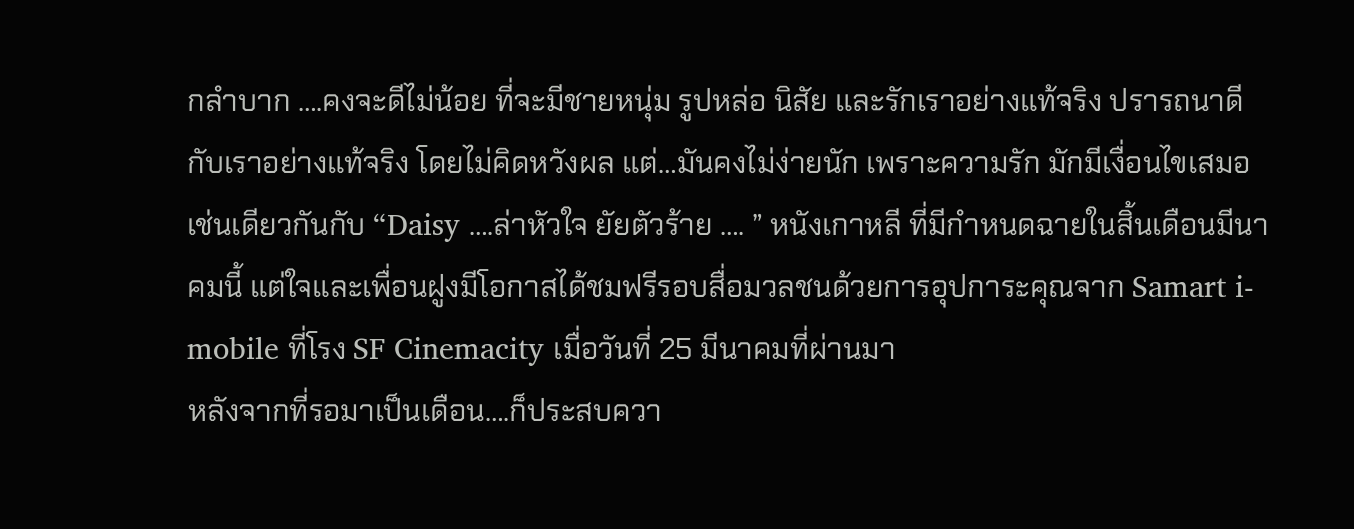กลำบาก ….คงจะดีไม่น้อย ที่จะมีชายหนุ่ม รูปหล่อ นิสัย และรักเราอย่างแท้จริง ปรารถนาดีกับเราอย่างแท้จริง โดยไม่คิดหวังผล แต่…มันคงไม่ง่ายนัก เพราะความรัก มักมีเงื่อนไขเสมอ
เช่นเดียวกันกับ “Daisy ….ล่าหัวใจ ยัยตัวร้าย …. ” หนังเกาหลี ที่มีกำหนดฉายในสิ้นเดือนมีนาคมนี้ แต่ใจและเพื่อนฝูงมีโอกาสได้ชมฟรีรอบสื่อมวลชนด้วยการอุปการะคุณจาก Samart i-mobile ที่โรง SF Cinemacity เมื่อวันที่ 25 มีนาคมที่ผ่านมา
หลังจากที่รอมาเป็นเดือน….ก็ประสบควา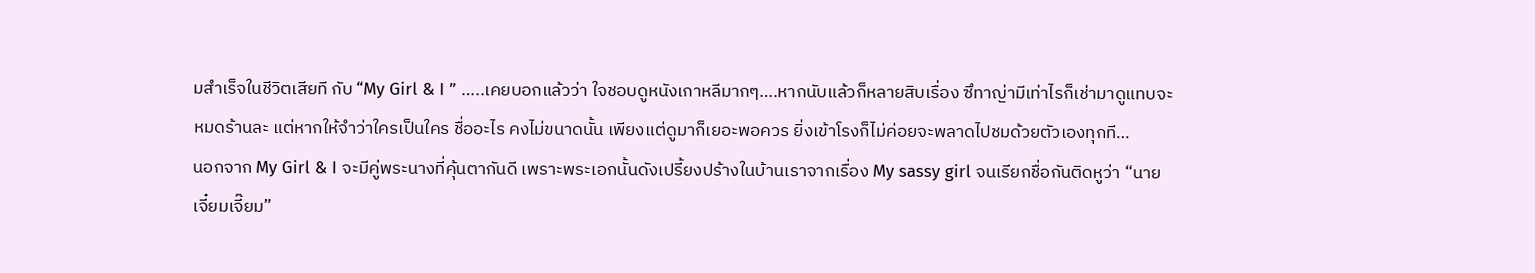มสำเร็จในชีวิตเสียที กับ “My Girl & I ” …..เคยบอกแล้วว่า ใจชอบดูหนังเกาหลีมากๆ….หากนับแล้วก็หลายสิบเรื่อง ซึทาญ่ามีเท่าไรก็เช่ามาดูแทบจะหมดร้านละ แต่หากให้จำว่าใครเป็นใคร ชื่ออะไร คงไม่ขนาดนั้น เพียงแต่ดูมาก็เยอะพอควร ยิ่งเข้าโรงก็ไม่ค่อยจะพลาดไปชมด้วยตัวเองทุกที…
นอกจาก My Girl & I จะมีคู่พระนางที่คุ้นตากันดี เพราะพระเอกนั้นดังเปรี้ยงปร้างในบ้านเราจากเรื่อง My sassy girl จนเรียกชื่อกันติดหูว่า “นายเจี๋ยมเจี๊ยม”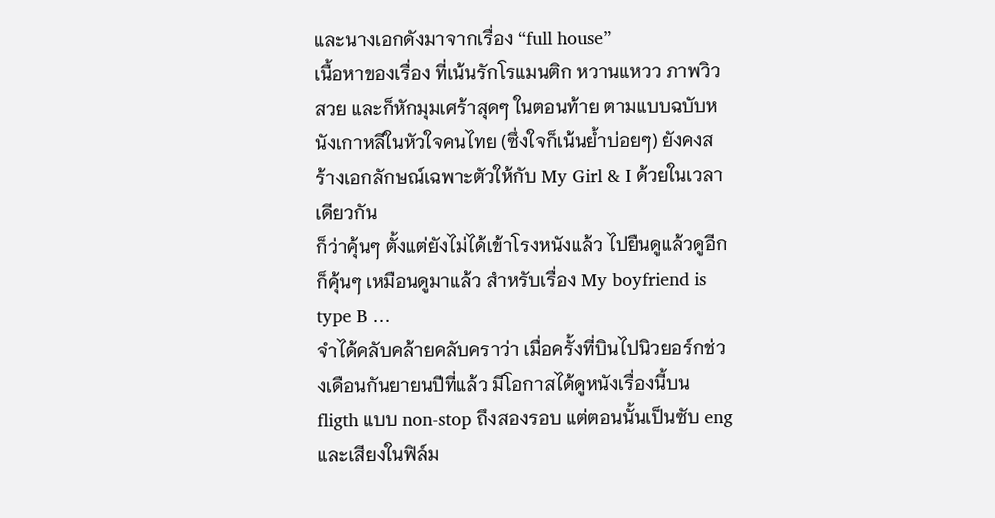และนางเอกดังมาจากเรื่อง “full house”
เนื้อหาของเรื่อง ที่เน้นรักโรแมนติก หวานแหวว ภาพวิวสวย และก็หักมุมเศร้าสุดๆ ในตอนท้าย ตามแบบฉบับหนังเกาหลีในหัวใจคนไทย (ซึ่งใจก็เน้นย้ำบ่อยๆ) ยังคงสร้างเอกลักษณ์เฉพาะตัวให้กับ My Girl & I ด้วยในเวลาเดียวกัน
ก็ว่าคุ้นๆ ตั้งแต่ยังไม่ได้เข้าโรงหนังแล้ว ไปยืนดูแล้วดูอีก ก็คุ้นๆ เหมือนดูมาแล้ว สำหรับเรื่อง My boyfriend is type B …
จำได้คลับคล้ายคลับคราว่า เมื่อครั้งที่บินไปนิวยอร์กช่วงเดือนกันยายนปีที่แล้ว มีโอกาสได้ดูหนังเรื่องนี้บน fligth แบบ non-stop ถึงสองรอบ แต่ตอนนั้นเป็นซับ eng และเสียงในฟิล์ม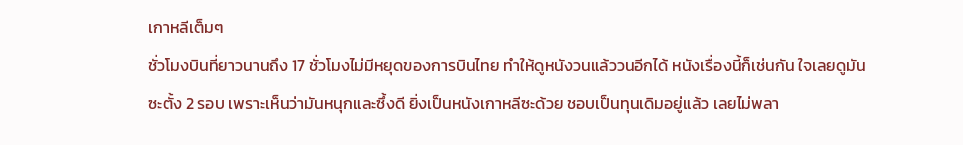เกาหลีเต็มๆ
ชั่วโมงบินที่ยาวนานถึง 17 ชั่วโมงไม่มีหยุดของการบินไทย ทำให้ดูหนังวนแล้ววนอีกได้ หนังเรื่องนี้ก็เช่นกัน ใจเลยดูมันซะตั้ง 2 รอบ เพราะเห็นว่ามันหนุกและซึ้งดี ยิ่งเป็นหนังเกาหลีซะด้วย ชอบเป็นทุนเดิมอยู่แล้ว เลยไม่พลา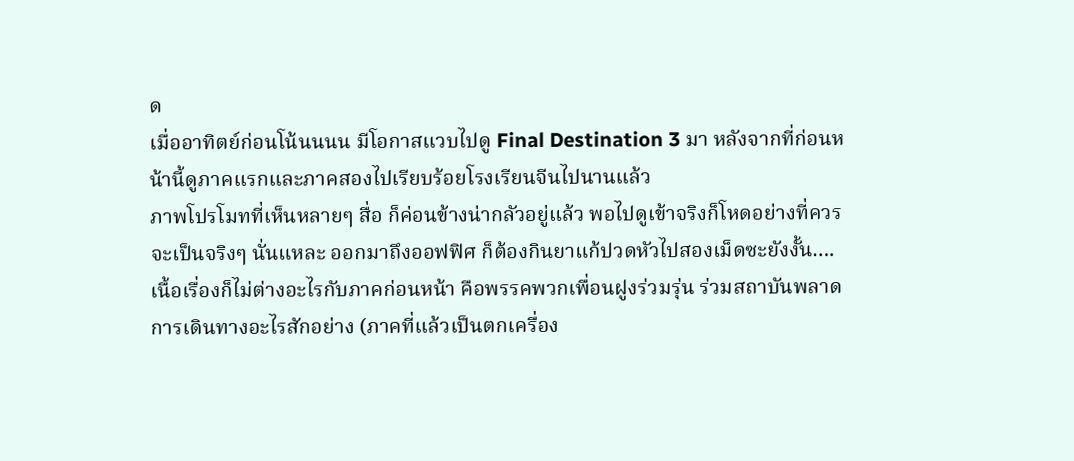ด
เมื่ออาทิตย์ก่อนโน้นนนน มีโอกาสแวบไปดู Final Destination 3 มา หลังจากที่ก่อนหน้านี้ดูภาคแรกและภาคสองไปเรียบร้อยโรงเรียนจีนไปนานแล้ว
ภาพโปรโมทที่เห็นหลายๆ สื่อ ก็ค่อนข้างน่ากลัวอยู่แล้ว พอไปดูเข้าจริงก็โหดอย่างที่ควรจะเป็นจริงๆ นั่นแหละ ออกมาถึงออฟฟิศ ก็ต้องกินยาแก้ปวดหัวไปสองเม็ดซะยังงั้น….
เนื้อเรื่องก็ไม่ต่างอะไรกับภาคก่อนหน้า คือพรรคพวกเพื่อนฝูงร่วมรุ่น ร่วมสถาบันพลาดการเดินทางอะไรสักอย่าง (ภาคที่แล้วเป็นตกเครื่อง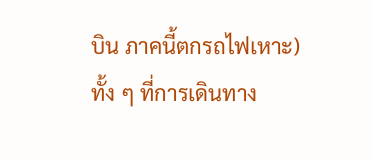บิน ภาคนี้ตกรถไฟเหาะ) ทั้ง ๆ ที่การเดินทาง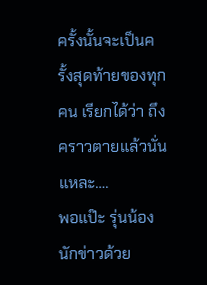ครั้งนั้นจะเป็นครั้งสุดท้ายของทุกคน เรียกได้ว่า ถึงคราวตายแล้วนั่นแหละ….
พอแป๊ะ รุ่นน้องนักข่าวด้วย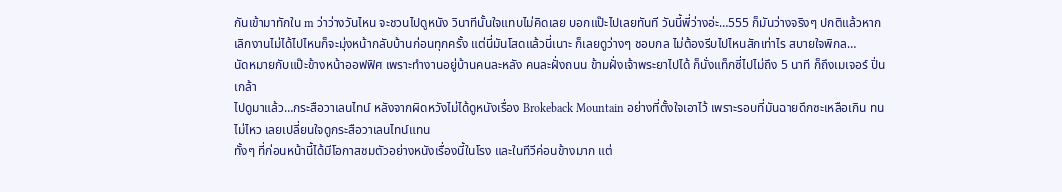กันเข้ามาทักใน m ว่าว่างวันไหน จะชวนไปดูหนัง วินาทีนั้นใจแทบไม่คิดเลย บอกแป๊ะไปเลยทันที วันนี้พี่ว่างอ่ะ…555 ก็มันว่างจริงๆ ปกติแล้วหากเลิกงานไม่ได้ไปไหนก็จะมุ่งหน้ากลับบ้านก่อนทุกครั้ง แต่นี่มันโสดแล้วนี่เนาะ ก็เลยดูว่างๆ ชอบกล ไม่ต้องรีบไปไหนสักเท่าไร สบายใจพิกล…
นัดหมายกับแป๊ะข้างหน้าออฟฟิศ เพราะทำงานอยู่บ้านคนละหลัง คนละฝั่งถนน ข้ามฝั่งเจ้าพระยาไปได้ ก็นั่งแท็กซี่ไปไม่ถึง 5 นาที ก็ถึงเมเจอร์ ปิ่นเกล้า
ไปดูมาแล้ว…กระสือวาเลนไทน์ หลังจากผิดหวังไม่ได้ดูหนังเรื่อง Brokeback Mountain อย่างที่ตั้งใจเอาไว้ เพราะรอบที่มันฉายดึกซะเหลือเกิน ทนไม่ไหว เลยเปลี่ยนใจดูกระสือวาเลนไทน์แทน
ทั้งๆ ที่ก่อนหน้านี้ได้มีโอกาสชมตัวอย่างหนังเรื่องนี้ในโรง และในทีวีค่อนข้างมาก แต่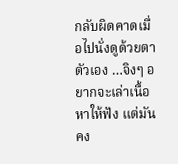กลับผิดคาดเมื่อไปนั่งดูด้วยตาตัวเอง …จิงๆ อยากจะเล่าเนื้อหาให้ฟัง แต่มันคง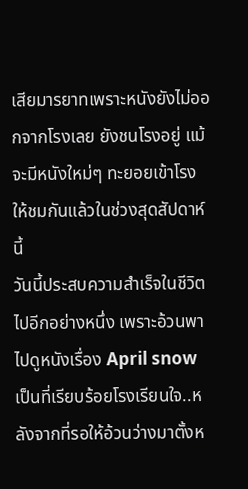เสียมารยาทเพราะหนังยังไม่ออกจากโรงเลย ยังชนโรงอยู่ แม้จะมีหนังใหม่ๆ ทะยอยเข้าโรงให้ชมกันแล้วในช่วงสุดสัปดาห์นี้
วันนี้ประสบความสำเร็จในชีวิตไปอีกอย่างหนึ่ง เพราะอ้วนพาไปดูหนังเรื่อง April snow เป็นที่เรียบร้อยโรงเรียนใจ..หลังจากที่รอให้อ้วนว่างมาตั้งห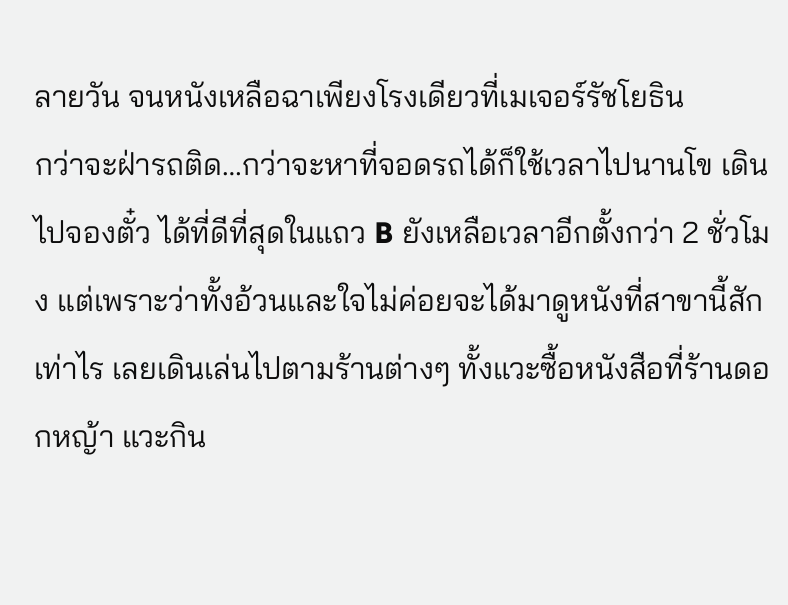ลายวัน จนหนังเหลือฉาเพียงโรงเดียวที่เมเจอร์รัชโยธิน
กว่าจะฝ่ารถติด…กว่าจะหาที่จอดรถได้ก็ใช้เวลาไปนานโข เดินไปจองตั๋ว ได้ที่ดีที่สุดในแถว B ยังเหลือเวลาอีกตั้งกว่า 2 ชั่วโมง แต่เพราะว่าทั้งอ้วนและใจไม่ค่อยจะได้มาดูหนังที่สาขานี้สักเท่าไร เลยเดินเล่นไปตามร้านต่างๆ ทั้งแวะซื้อหนังสือที่ร้านดอกหญ้า แวะกิน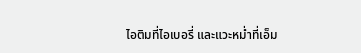ไอติมที่ไอเบอรี่ และแวะหม่ำที่เอ็ม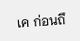เค ก่อนถึ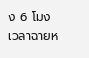ง 6 โมง เวลาฉายห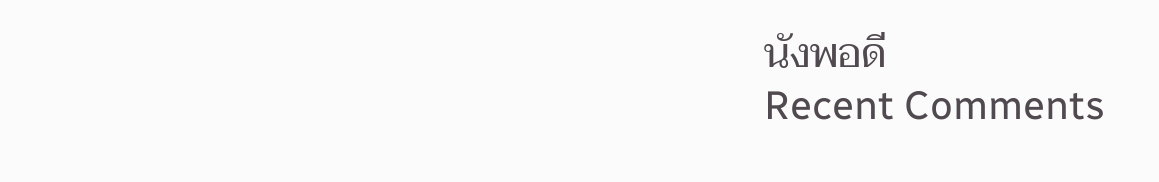นังพอดี
Recent Comments